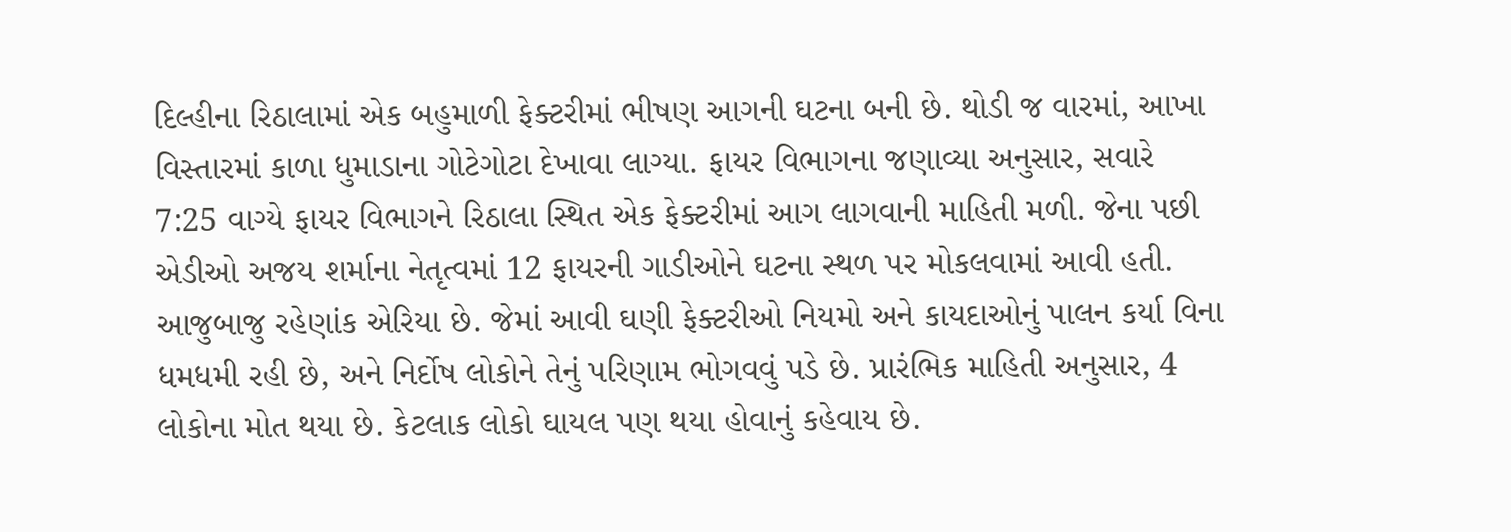દિલ્હીના રિઠાલામાં એક બહુમાળી ફેક્ટરીમાં ભીષણ આગની ઘટના બની છે. થોડી જ વારમાં, આખા વિસ્તારમાં કાળા ધુમાડાના ગોટેગોટા દેખાવા લાગ્યા. ફાયર વિભાગના જણાવ્યા અનુસાર, સવારે 7:25 વાગ્યે ફાયર વિભાગને રિઠાલા સ્થિત એક ફેક્ટરીમાં આગ લાગવાની માહિતી મળી. જેના પછી એડીઓ અજય શર્માના નેતૃત્વમાં 12 ફાયરની ગાડીઓને ઘટના સ્થળ પર મોકલવામાં આવી હતી.
આજુબાજુ રહેણાંક એરિયા છે. જેમાં આવી ઘણી ફેક્ટરીઓ નિયમો અને કાયદાઓનું પાલન કર્યા વિના ધમધમી રહી છે, અને નિર્દોષ લોકોને તેનું પરિણામ ભોગવવું પડે છે. પ્રારંભિક માહિતી અનુસાર, 4 લોકોના મોત થયા છે. કેટલાક લોકો ઘાયલ પણ થયા હોવાનું કહેવાય છે.